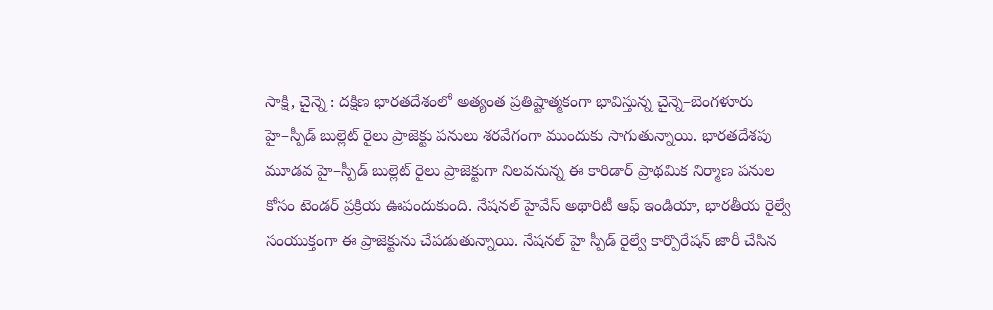సాక్షి, చైన్నె : దక్షిణ భారతదేశంలో అత్యంత ప్రతిష్టాత్మకంగా భావిస్తున్న చైన్నె–బెంగళూరు హై–స్పీడ్ బుల్లెట్ రైలు ప్రాజెక్టు పనులు శరవేగంగా ముందుకు సాగుతున్నాయి. భారతదేశపు మూడవ హై–స్పీడ్ బుల్లెట్ రైలు ప్రాజెక్టుగా నిలవనున్న ఈ కారిడార్ ప్రాథమిక నిర్మాణ పనుల కోసం టెండర్ ప్రక్రియ ఊపందుకుంది. నేషనల్ హైవేస్ అథారిటీ ఆఫ్ ఇండియా, భారతీయ రైల్వే సంయుక్తంగా ఈ ప్రాజెక్టును చేపడుతున్నాయి. నేషనల్ హై స్పీడ్ రైల్వే కార్పొరేషన్ జారీ చేసిన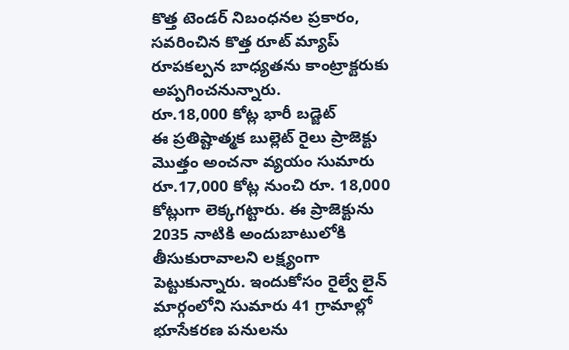కొత్త టెండర్ నిబంధనల ప్రకారం, సవరించిన కొత్త రూట్ మ్యాప్ రూపకల్పన బాధ్యతను కాంట్రాక్టరుకు అప్పగించనున్నారు.
రూ.18,000 కోట్ల భారీ బడ్జెట్
ఈ ప్రతిష్టాత్మక బుల్లెట్ రైలు ప్రాజెక్టు మొత్తం అంచనా వ్యయం సుమారు రూ.17,000 కోట్ల నుంచి రూ. 18,000 కోట్లుగా లెక్కగట్టారు. ఈ ప్రాజెక్టును 2035 నాటికి అందుబాటులోకి తీసుకురావాలని లక్ష్యంగా పెట్టుకున్నారు. ఇందుకోసం రైల్వే లైన్ మార్గంలోని సుమారు 41 గ్రామాల్లో భూసేకరణ పనులను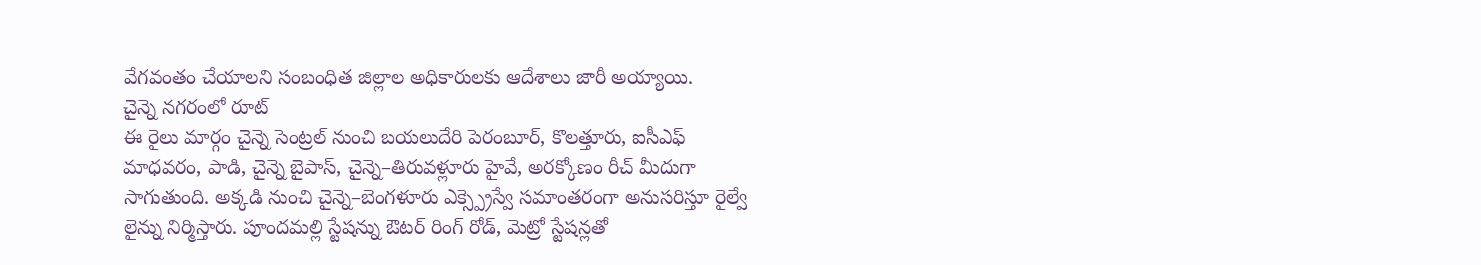వేగవంతం చేయాలని సంబంధిత జిల్లాల అధికారులకు ఆదేశాలు జారీ అయ్యాయి.
చైన్నె నగరంలో రూట్
ఈ రైలు మార్గం చైన్నె సెంట్రల్ నుంచి బయలుదేరి పెరంబూర్, కొలత్తూరు, ఐసీఎఫ్ మాధవరం, పాడి, చైన్నె బైపాస్, చైన్నె–తిరువళ్లూరు హైవే, అరక్కోణం రీచ్ మీదుగా సాగుతుంది. అక్కడి నుంచి చైన్నె–బెంగళూరు ఎక్స్ప్రెస్వే సమాంతరంగా అనుసరిస్తూ రైల్వే లైన్ను నిర్మిస్తారు. పూందమల్లి స్టేషన్ను ఔటర్ రింగ్ రోడ్, మెట్రో స్టేషన్లతో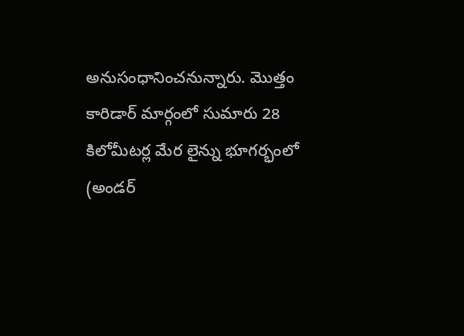అనుసంధానించనున్నారు. మొత్తం కారిడార్ మార్గంలో సుమారు 28 కిలోమీటర్ల మేర లైన్ను భూగర్భంలో (అండర్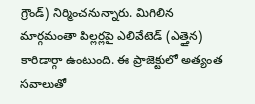గ్రౌండ్) నిర్మించనున్నారు. మిగిలిన మార్గమంతా పిల్లర్లపై ఎలివేటెడ్ (ఎత్తైన) కారిడార్గా ఉంటుంది. ఈ ప్రాజెక్టులో అత్యంత సవాలుతో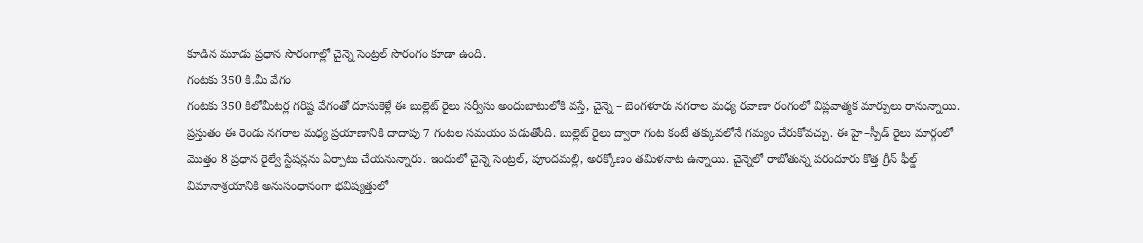కూడిన మూడు ప్రధాన సొరంగాల్లో చైన్నె సెంట్రల్ సొరంగం కూడా ఉంది.
గంటకు 350 కి.మీ వేగం
గంటకు 350 కిలోమీటర్ల గరిష్ట వేగంతో దూసుకెళ్లే ఈ బుల్లెట్ రైలు సర్వీసు అందుబాటులోకి వస్తే, చైన్నె – బెంగళూరు నగరాల మధ్య రవాణా రంగంలో విప్లవాత్మక మార్పులు రానున్నాయి. ప్రస్తుతం ఈ రెండు నగరాల మధ్య ప్రయాణానికి దాదాపు 7 గంటల సమయం పడుతోంది. బుల్లెట్ రైలు ద్వారా గంట కంటే తక్కువలోనే గమ్యం చేరుకోవచ్చు. ఈ హై–స్పీడ్ రైలు మార్గంలో మొత్తం 8 ప్రధాన రైల్వే స్టేషన్లను ఏర్పాటు చేయనున్నారు. ఇందులో చైన్నె సెంట్రల్, పూందమల్లి, అరక్కోణం తమిళనాట ఉన్నాయి. చైన్నెలో రాబోతున్న పరందూరు కొత్త గ్రీన్ ఫీల్డ్ విమానాశ్రయానికి అనుసంధానంగా భవిష్యత్తులో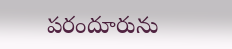పరందూరును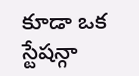కూడా ఒక స్టేషన్గా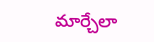మార్చేలా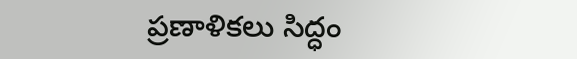ప్రణాళికలు సిద్ధం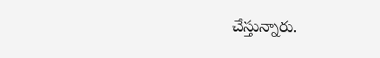చేస్తున్నారు.